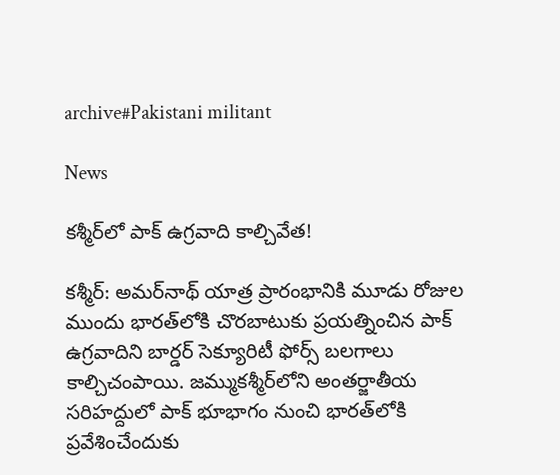archive#Pakistani militant

News

క‌శ్మీర్‌లో పాక్ ఉగ్ర‌వాది కాల్చివేత‌!

క‌శ్మీర్‌: అమర్‌నాథ్ యాత్ర ప్రారంభానికి మూడు రోజుల ముందు భారత్‌లోకి చొరబాటుకు ప్రయత్నించిన పాక్ ఉగ్రవాదిని బార్డర్ సెక్యూరిటీ ఫోర్స్ బలగాలు కాల్చిచంపాయి. జమ్ముక‌శ్మీర్‌లోని అంతర్జాతీయ సరిహద్దులో పాక్ భూభాగం నుంచి భారత్‌లోకి ప్రవేశించేందుకు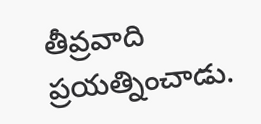తీవ్రవాది ప్రయత్నించాడు.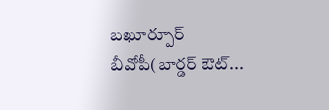బఖూర్పూర్ బీవోపీ(బార్డర్ ఔట్‌...